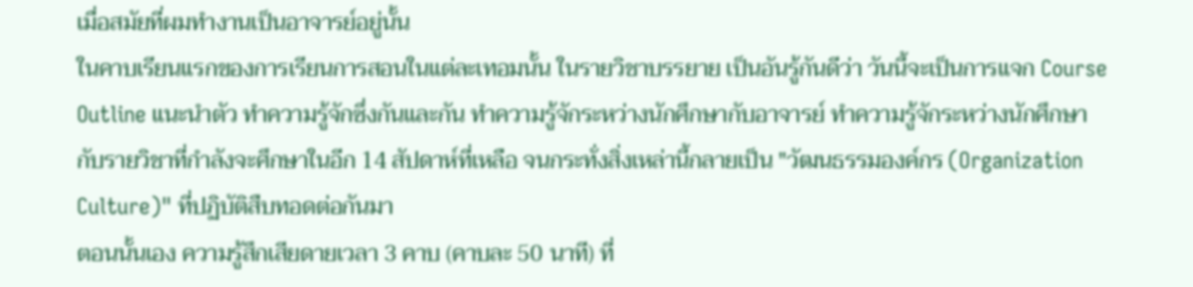เมื่อสมัยที่ผมทำงานเป็นอาจารย์อยู่นั้น
ในคาบเรียนแรกของการเรียนการสอนในแต่ละเทอมนั้น ในรายวิชาบรรยาย เป็นอันรู้กันดีว่า วันนี้จะเป็นการแจก Course Outline แนะนำตัว ทำความรู้จักซึ่งกันและกัน ทำความรู้จักระหว่างนักศึกษากับอาจารย์ ทำความรู้จักระหว่างนักศึกษากับรายวิชาที่กำลังจะศึกษาในอีก 14 สัปดาห์ที่เหลือ จนกระทั่งสิ่งเหล่านี้กลายเป็น "วัฒนธรรมองค์กร (Organization Culture)" ที่ปฏิบัติสืบทอดต่อกันมา
ตอนนั้นเอง ความรู้สึกเสียดายเวลา 3 คาบ (คาบละ 50 นาที) ที่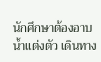นักศึกษาต้องอาบน้ำแต่งตัว เดินทาง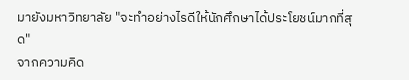มายังมหาวิทยาลัย "จะทำอย่างไรดีให้นักศึกษาได้ประโยชน์มากที่สุด"
จากความคิด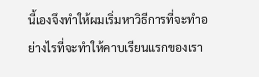นี้เองจึงทำให้ผมเริ่มหาวิธีการที่จะทำอย่างไรที่จะทำให้คาบเรียนแรกของเรา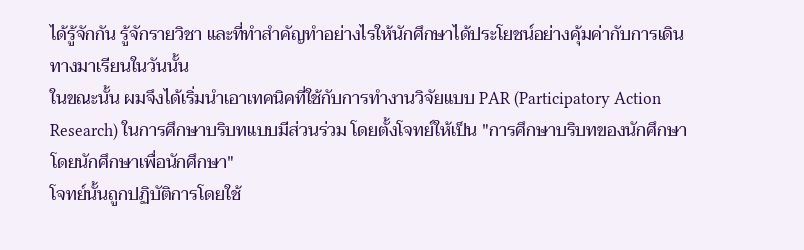ได้รู้จักกัน รู้จักรายวิชา และที่ทำสำคัญทำอย่างไรให้นักศึกษาได้ประโยชน์อย่างคุ้มค่ากับการเดินทางมาเรียนในวันนั้น
ในขณะนั้น ผมจึงได้เริ่มนำเอาเทคนิคที่ใช้กับการทำงานวิจัยแบบ PAR (Participatory Action Research) ในการศึกษาบริบทแบบมีส่วนร่วม โดยตั้งโจทย์ให้เป็น "การศึกษาบริบทของนักศึกษา โดยนักศึกษาเพื่อนักศึกษา"
โจทย์นั้นถูกปฏิบัติการโดยใช้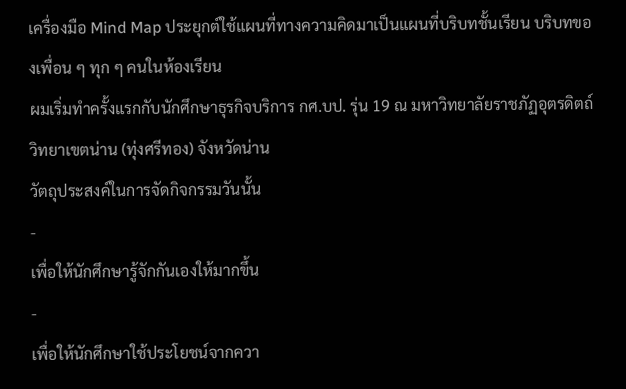เครื่องมือ Mind Map ประยุกต์ใช้แผนที่ทางความคิดมาเป็นแผนที่บริบทชั้นเรียน บริบทของเพื่อน ๆ ทุก ๆ คนในห้องเรียน
ผมเริ่มทำครั้งแรกกับนักศึกษาธุรกิจบริการ กศ.บป. รุ่น 19 ณ มหาวิทยาลัยราชภัฏอุตรดิตถ์ วิทยาเขตน่าน (ทุ่งศรีทอง) จังหวัดน่าน
วัตถุประสงค์ในการจัดกิจกรรมวันนั้น
-
เพื่อให้นักศึกษารู้จักกันเองให้มากขึ้น
-
เพื่อให้นักศึกษาใช้ประโยชน์จากควา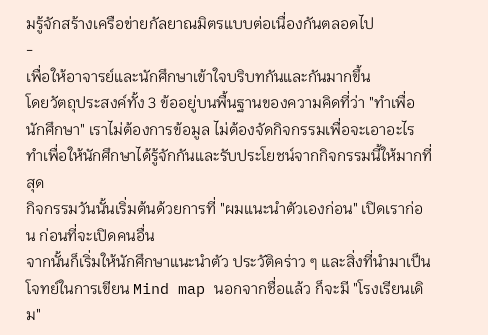มรู้จักสร้างเครือข่ายกัลยาณมิตรแบบต่อเนื่องกันตลอดไป
-
เพื่อให้อาจารย์และนักศึกษาเข้าใจบริบทกันและกันมากขึ้น
โดยวัตถุประสงค์ทั้ง 3 ข้ออยู่บนพื้นฐานของความคิดที่ว่า "ทำเพื่อนักศึกษา" เราไม่ต้องการข้อมูล ไม่ต้องจัดกิจกรรมเพื่อจะเอาอะไร ทำเพื่อให้นักศึกษาได้รู้จักกันและรับประโยชน์จากกิจกรรมนี้ให้มากที่สุด
กิจกรรมวันนั้นเริ่มต้นด้วยการที่ "ผมแนะนำตัวเองก่อน" เปิดเราก่อน ก่อนที่จะเปิดคนอื่น
จากนั้นก็เริ่มให้นักศึกษาแนะนำตัว ประวัติคร่าว ๆ และสิ่งที่นำมาเป็นโจทย์ในการเขียน Mind map นอกจากชื่อแล้ว ก็จะมี "โรงเรียนเดิม"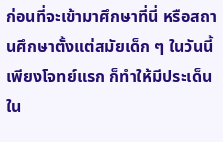ก่อนที่จะเข้ามาศึกษาที่นี่ หรือสถานศึกษาตั้งแต่สมัยเด็ก ๆ ในวันนี้เพียงโจทย์แรก ก็ทำให้มีประเด็นใน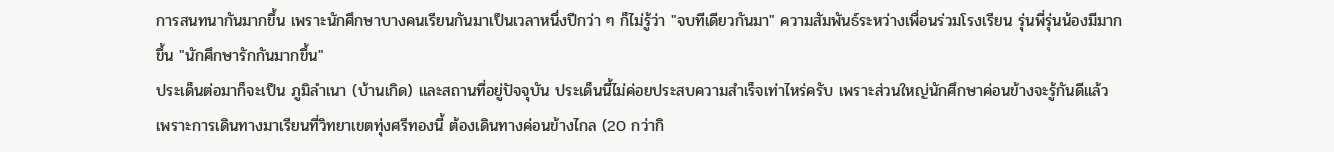การสนทนากันมากขึ้น เพราะนักศึกษาบางคนเรียนกันมาเป็นเวลาหนึ่งปีกว่า ๆ ก็ไม่รู้ว่า "จบทีเดียวกันมา" ความสัมพันธ์ระหว่างเพื่อนร่วมโรงเรียน รุ่นพี่รุ่นน้องมีมากขึ้น "นักศึกษารักกันมากขึ้น"
ประเด็นต่อมาก็จะเป็น ภูมิลำเนา (บ้านเกิด) และสถานที่อยู่ปัจจุบัน ประเด็นนี้ไม่ค่อยประสบความสำเร็จเท่าไหร่ครับ เพราะส่วนใหญ่นักศึกษาค่อนข้างจะรู้กันดีแล้ว เพราะการเดินทางมาเรียนที่วิทยาเขตทุ่งศรีทองนี้ ต้องเดินทางค่อนข้างไกล (20 กว่ากิ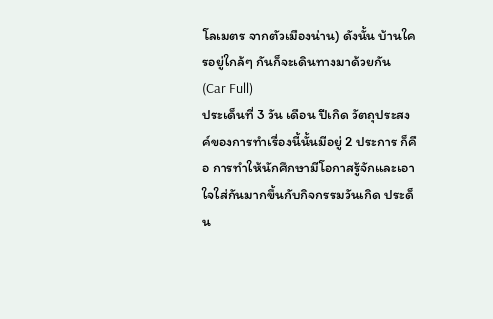โลเมตร จากตัวเมืองน่าน) ดังนั้น บ้านใครอยู่ใกล้ๆ กันก็จะเดินทางมาด้วยกัน (Car Full)
ประเด็นที่ 3 วัน เดือน ปีเกิด วัตถุประสงค์ของการทำเรื่องนี้นั้นมีอยู่ 2 ประการ ก็คือ การทำให้นักศึกษามีโอกาสรู้จักและเอาใจใส่กันมากขึ้นกับกิจกรรมวันเกิด ประด็น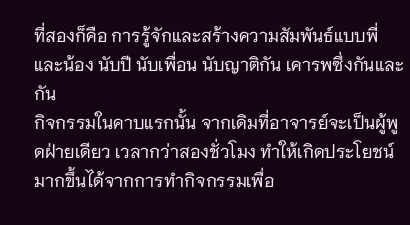ที่สองก็คือ การรู้จักและสร้างความสัมพันธ์แบบพี่และน้อง นับปี นับเพื่อน นับญาติกัน เคารพซึ่งกันและกัน
กิจกรรมในคาบแรกนั้น จากเดิมที่อาจารย์จะเป็นผู้พูดฝ่ายเดียว เวลากว่าสองชั่วโมง ทำให้เกิดประโยชน์มากขึ้นได้จากการทำกิจกรรมเพื่อ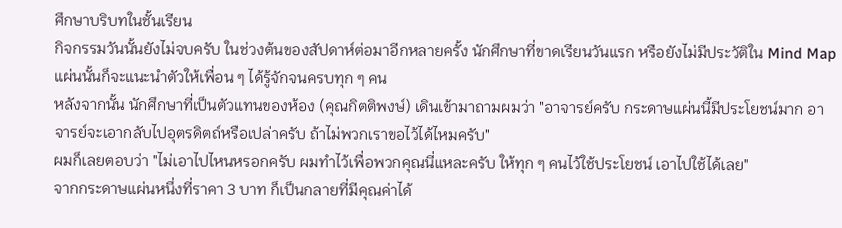ศึกษาบริบทในชั้นเรียน
กิจกรรมวันนั้นยังไม่จบครับ ในช่วงต้นของสัปดาห์ต่อมาอีกหลายครั้ง นักศึกษาที่ขาดเรียนวันแรก หรือยังไม่มีประวัติใน Mind Map แผ่นนั้นก็จะแนะนำตัวให้เพื่อน ๆ ได้รู้จักจนครบทุก ๆ คน
หลังจากนั้น นักศึกษาที่เป็นตัวแทนของห้อง (คุณกิตติพงษ์) เดินเข้ามาถามผมว่า "อาจารย์ครับ กระดาษแผ่นนี้มีประโยชน์มาก อาจารย์จะเอากลับไปอุตรดิตถ์หรือเปล่าครับ ถ้าไม่พวกเราขอไว้ได้ไหมครับ"
ผมก็เลยตอบว่า "ไม่เอาไปไหนหรอกครับ ผมทำไว้เพื่อพวกคุณนี่แหละครับ ให้ทุก ๆ คนไว้ใช้ประโยชน์ เอาไปใช้ได้เลย"
จากกระดาษแผ่นหนึ่งที่ราคา 3 บาท ก็เป็นกลายที่มีคุณค่าได้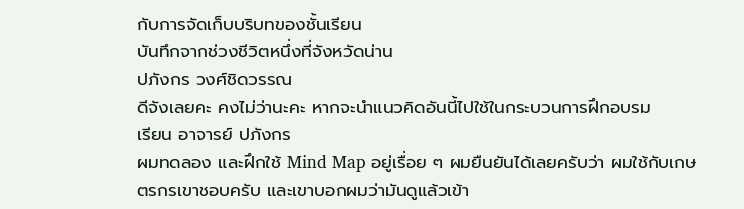กับการจัดเก็บบริบทของชั้นเรียน
บันทึกจากช่วงชีวิตหนึ่งที่จังหวัดน่าน
ปภังกร วงศ์ชิดวรรณ
ดีจังเลยคะ คงไม่ว่านะคะ หากจะนำแนวคิดอันนี้ไปใช้ในกระบวนการฝึกอบรม
เรียน อาจารย์ ปภังกร
ผมทดลอง และฝึกใช้ Mind Map อยู่เรื่อย ๆ ผมยืนยันได้เลยครับว่า ผมใช้กับเกษตรกรเขาชอบครับ และเขาบอกผมว่ามันดูแล้วเข้า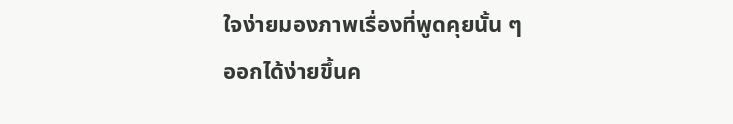ใจง่ายมองภาพเรื่องที่พูดคุยนั้น ๆ ออกได้ง่ายขึ้นค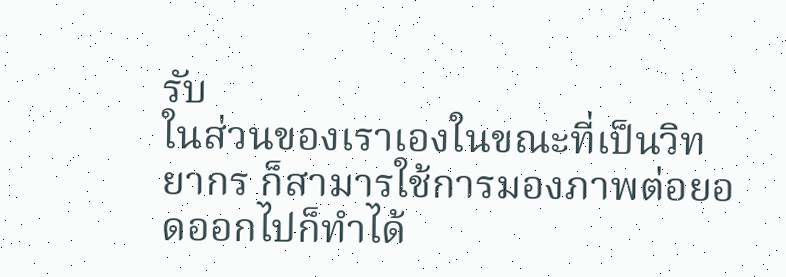รับ
ในส่วนของเราเองในขณะที่เป็นวิทยากร ก็สามารใช้การมองภาพต่อยอดออกไปก็ทำได้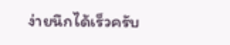ง่ายนึกได้เร็วครับ